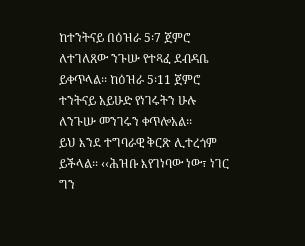ከተንትናይ በዕዝራ 5፡7 ጀምሮ ለተገለጸው ንጉሡ የተጻፈ ደብዳቤ ይቀጥላል፡፡ ከዕዝራ 5፡11 ጀምሮ ተንትናይ አይሁድ የነገሩትን ሁሉ ለንጉሡ መንገሩን ቀጥሎአል፡፡
ይህ እንደ ተግባራዊ ቅርጽ ሊተረጎም ይችላል፡፡ ‹‹ሕዝቡ እየገነባው ነው፣ ነገር ግን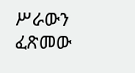ሥራውን ፈጽመው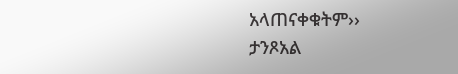አላጠናቀቁትም››
ታንጾአል